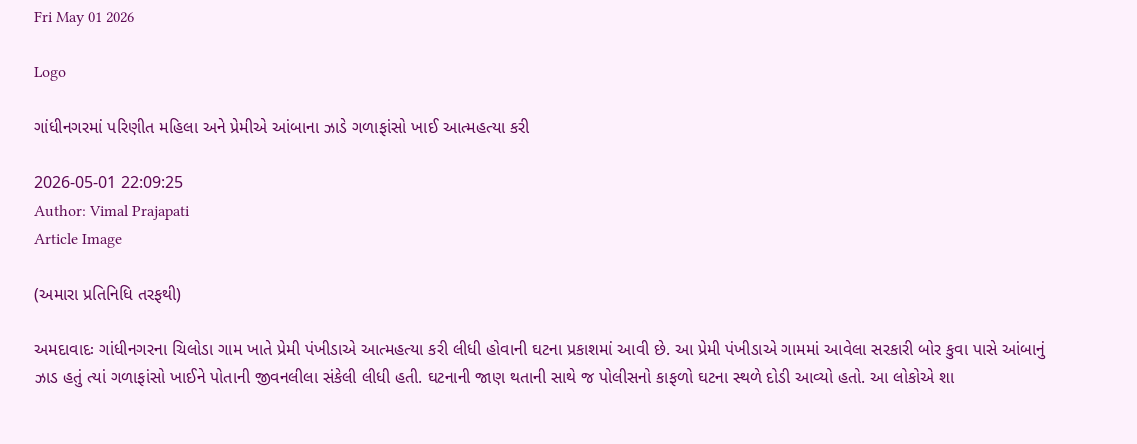Fri May 01 2026

Logo

ગાંધીનગરમાં પરિણીત મહિલા અને પ્રેમીએ આંબાના ઝાડે ગળાફાંસો ખાઈ આત્મહત્યા કરી

2026-05-01 22:09:25
Author: Vimal Prajapati
Article Image

(અમારા પ્રતિનિધિ તરફથી)

અમદાવાદઃ ગાંધીનગરના ચિલોડા ગામ ખાતે પ્રેમી પંખીડાએ આત્મહત્યા કરી લીધી હોવાની ઘટના પ્રકાશમાં આવી છે. આ પ્રેમી પંખીડાએ ગામમાં આવેલા સરકારી બોર કુવા પાસે આંબાનું ઝાડ હતું ત્યાં ગળાફાંસો ખાઈને પોતાની જીવનલીલા સંકેલી લીધી હતી. ઘટનાની જાણ થતાની સાથે જ પોલીસનો કાફળો ઘટના સ્થળે દોડી આવ્યો હતો. આ લોકોએ શા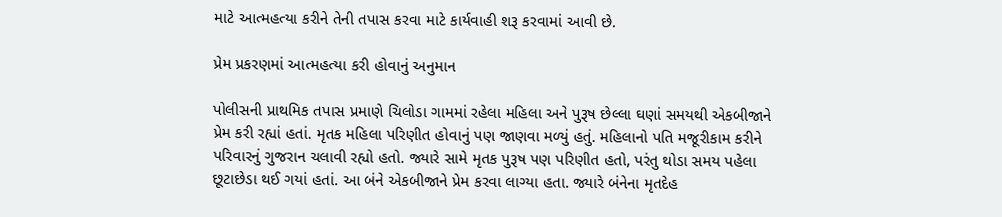માટે આત્મહત્યા કરીને તેની તપાસ કરવા માટે કાર્યવાહી શરૂ કરવામાં આવી છે.

પ્રેમ પ્રકરણમાં આત્મહત્યા કરી હોવાનું અનુમાન

પોલીસની પ્રાથમિક તપાસ પ્રમાણે ચિલોડા ગામમાં રહેલા મહિલા અને પુરૂષ છેલ્લા ઘણાં સમયથી એકબીજાને પ્રેમ કરી રહ્યાં હતાં. મૃતક મહિલા પરિણીત હોવાનું પણ જાણવા મળ્યું હતું. મહિલાનો પતિ મજૂરીકામ કરીને પરિવારનું ગુજરાન ચલાવી રહ્યો હતો. જ્યારે સામે મૃતક પુરૂષ પણ પરિણીત હતો, પરંતુ થોડા સમય પહેલા છૂટાછેડા થઈ ગયાં હતાં. આ બંને એકબીજાને પ્રેમ કરવા લાગ્યા હતા. જ્યારે બંનેના મૃતદેહ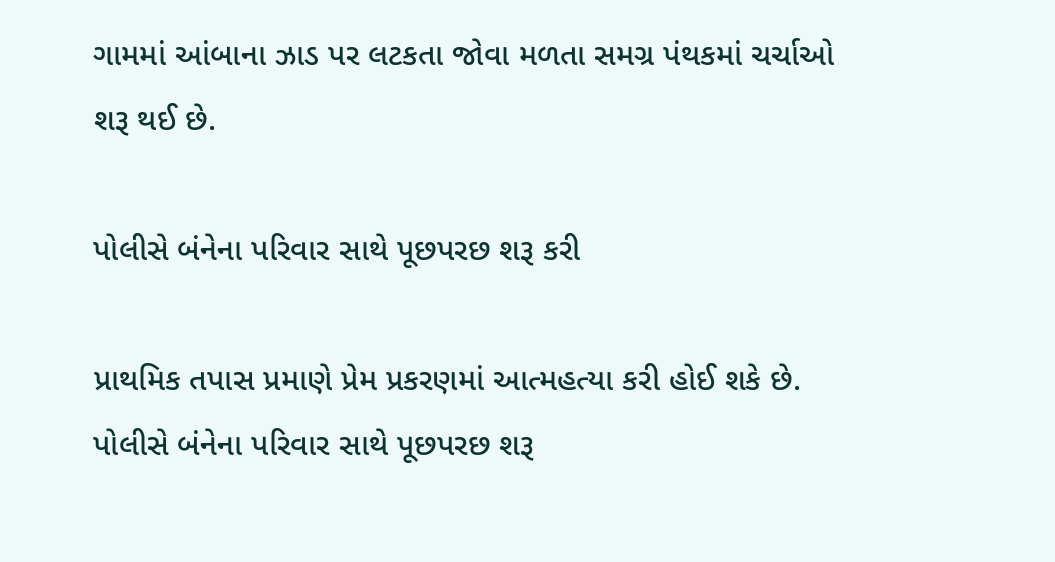ગામમાં આંબાના ઝાડ પર લટકતા જોવા મળતા સમગ્ર પંથકમાં ચર્ચાઓ શરૂ થઈ છે.

પોલીસે બંનેના પરિવાર સાથે પૂછપરછ શરૂ કરી

પ્રાથમિક તપાસ પ્રમાણે પ્રેમ પ્રકરણમાં આત્મહત્યા કરી હોઈ શકે છે. પોલીસે બંનેના પરિવાર સાથે પૂછપરછ શરૂ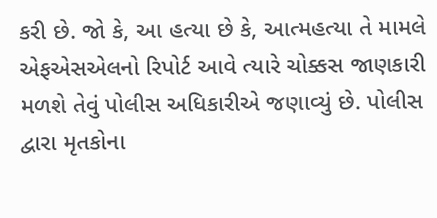કરી છે. જો કે, આ હત્યા છે કે, આત્મહત્યા તે મામલે એફએસએલનો રિપોર્ટ આવે ત્યારે ચોક્કસ જાણકારી મળશે તેવું પોલીસ અધિકારીએ જણાવ્યું છે. પોલીસ દ્વારા મૃતકોના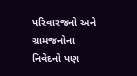પરિવારજનો અને ગ્રામજનોના નિવેદનો પણ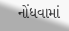નોંધવામાં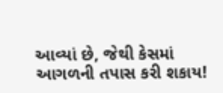આવ્યાં છે, જેથી કેસમાં આગળની તપાસ કરી શકાય!